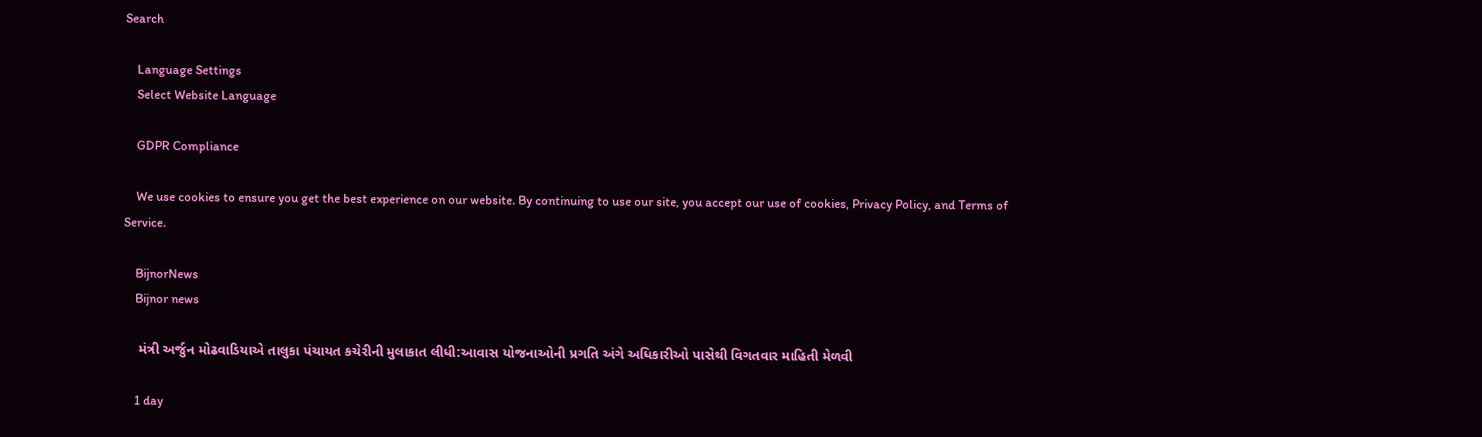Search

    Language Settings
    Select Website Language

    GDPR Compliance

    We use cookies to ensure you get the best experience on our website. By continuing to use our site, you accept our use of cookies, Privacy Policy, and Terms of Service.

    BijnorNews
    Bijnor news

    મંત્રી અર્જુન મોઢવાડિયાએ તાલુકા પંચાયત કચેરીની મુલાકાત લીધી:આવાસ યોજનાઓની પ્રગતિ અંગે અધિકારીઓ પાસેથી વિગતવાર માહિતી મેળવી

    1 day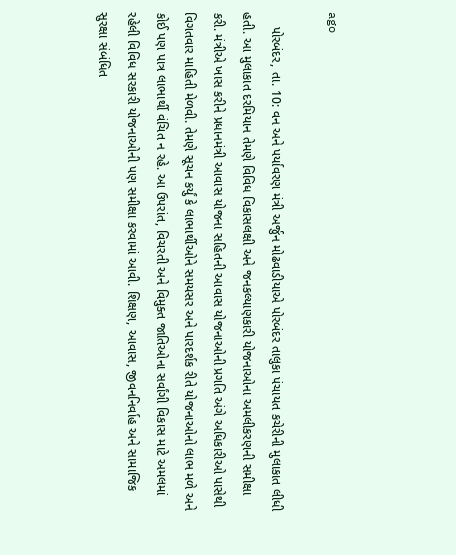ago

    પોરબંદર, તા. 10: વન અને પર્યાવરણ મંત્રી અર્જુન મોઢવાડીયાએ પોરબંદર તાલુકા પંચાયત કચેરીની મુલાકાત લીધી હતી. આ મુલાકાત દરમિયાન તેમણે વિવિધ વિકાસલક્ષી અને જનકલ્યાણકારી યોજનાઓના અમલીકરણની સમીક્ષા કરી. મંત્રીએ ખાસ કરીને પ્રધાનમંત્રી આવાસ યોજના સહિતની આવાસ યોજનાઓની પ્રગતિ અંગે અધિકારીઓ પાસેથી વિગતવાર માહિતી મેળવી. તેમણે સૂચન કર્યું કે લાભાર્થીઓને સમયસર અને પારદર્શક રીતે યોજનાઓનો લાભ મળે અને કોઈ પણ પાત્ર લાભાર્થી વંચિત ન રહે. આ ઉપરાંત, વિચરતી અને વિમુક્ત જાતિઓના સર્વાંગી વિકાસ માટે અમલમાં રહેલી વિવિધ સરકારી યોજનાઓની પણ સમીક્ષા કરવામાં આવી. શિક્ષણ, આવાસ, જીવનનિર્વાહ અને સામાજિક સુરક્ષા સંબંધિત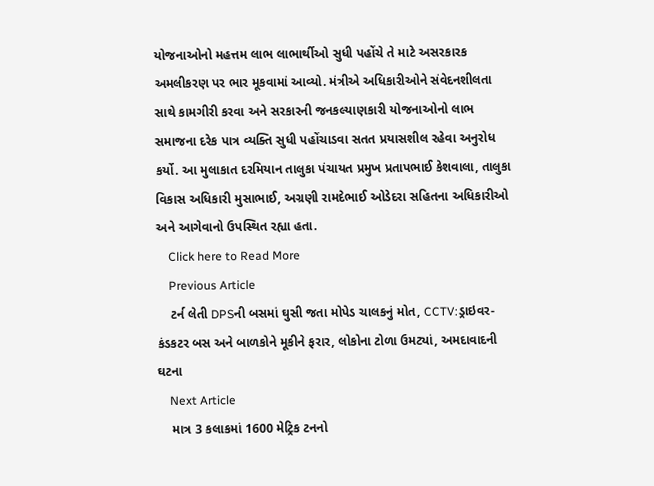યોજનાઓનો મહત્તમ લાભ લાભાર્થીઓ સુધી પહોંચે તે માટે અસરકારક અમલીકરણ પર ભાર મૂકવામાં આવ્યો. મંત્રીએ અધિકારીઓને સંવેદનશીલતા સાથે કામગીરી કરવા અને સરકારની જનકલ્યાણકારી યોજનાઓનો લાભ સમાજના દરેક પાત્ર વ્યક્તિ સુધી પહોંચાડવા સતત પ્રયાસશીલ રહેવા અનુરોધ કર્યો. આ મુલાકાત દરમિયાન તાલુકા પંચાયત પ્રમુખ પ્રતાપભાઈ કેશવાલા, તાલુકા વિકાસ અધિકારી મુસાભાઈ, અગ્રણી રામદેભાઈ ઓડેદરા સહિતના અધિકારીઓ અને આગેવાનો ઉપસ્થિત રહ્યા હતા.
    Click here to Read More
    Previous Article
    ટર્ન લેતી DPSની બસમાં ઘુસી જતા મોપેડ ચાલકનું મોત, CCTV:ડ્રાઇવર-કંડકટર બસ અને બાળકોને મૂકીને ફરાર, લોકોના ટોળા ઉમટ્યાં, અમદાવાદની ઘટના
    Next Article
    માત્ર 3 કલાકમાં 1600 મેટ્રિક ટનનો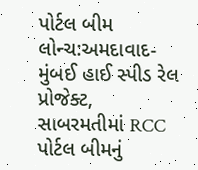પોર્ટલ બીમ લોન્ચ:અમદાવાદ-મુંબઈ હાઈ સ્પીડ રેલ પ્રોજેક્ટ, સાબરમતીમાં RCC પોર્ટલ બીમનું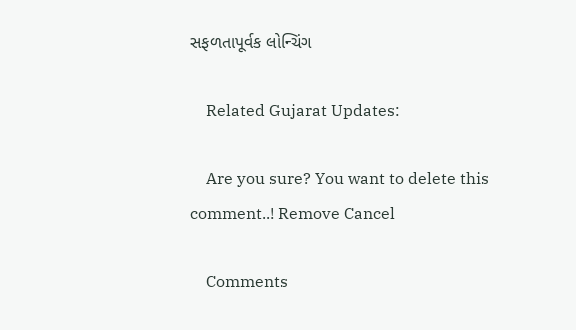સફળતાપૂર્વક લોન્ચિંગ

    Related Gujarat Updates:

    Are you sure? You want to delete this comment..! Remove Cancel

    Comments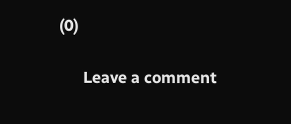(0)

      Leave a comment